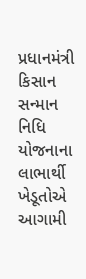પ્રધાનમંત્રી કિસાન સન્માન નિધિ યોજનાના લાભાર્થી ખેડૂતોએ આગામી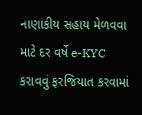નાણાકીય સહાય મેળવવા માટે દર વર્ષે e-KYC કરાવવું ફરજિયાત કરવામાં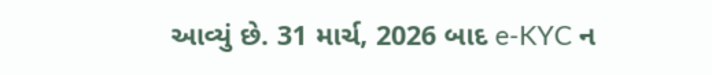આવ્યું છે. 31 માર્ચ, 2026 બાદ e-KYC ન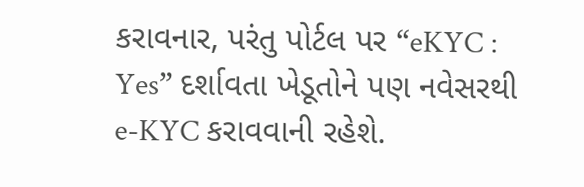કરાવનાર, પરંતુ પોર્ટલ પર “eKYC : Yes” દર્શાવતા ખેડૂતોને પણ નવેસરથી e-KYC કરાવવાની રહેશે.